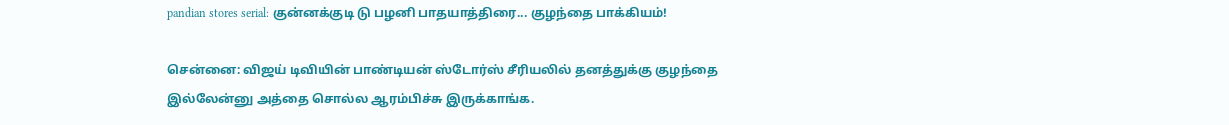pandian stores serial: குன்னக்குடி டு பழனி பாதயாத்திரை... குழந்தை பாக்கியம்!

சென்னை: விஜய் டிவியின் பாண்டியன் ஸ்டோர்ஸ் சீரியலில் தனத்துக்கு குழந்தை இல்லேன்னு அத்தை சொல்ல ஆரம்பிச்சு இருக்காங்க.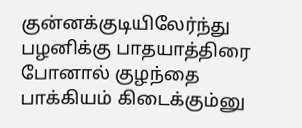குன்னக்குடியிலேர்ந்து பழனிக்கு பாதயாத்திரை போனால் குழந்தை பாக்கியம் கிடைக்கும்னு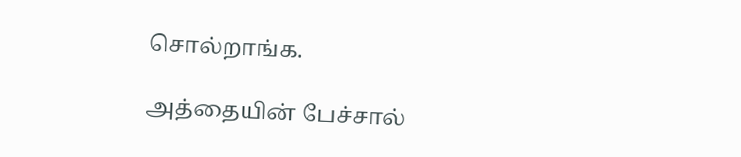சொல்றாங்க.

அத்தையின் பேச்சால்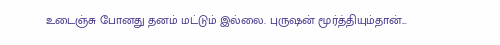உடைஞ்சு போனது தனம் மட்டும் இல்லை. புருஷன் மூர்த்தியும்தான்...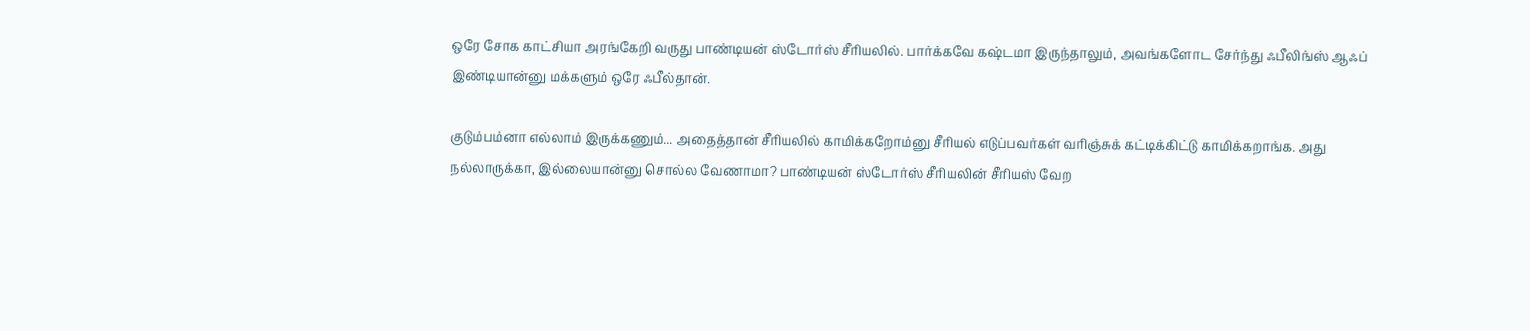ஒரே சோக காட்சியா அரங்கேறி வருது பாண்டியன் ஸ்டோர்ஸ் சீரியலில். பார்க்கவே கஷ்டமா இருந்தாலும், அவங்களோட சேர்ந்து ஃபீலிங்ஸ் ஆஃப் இண்டியான்னு மக்களும் ஒரே ஃபீல்தான்.

குடும்பம்னா எல்லாம் இருக்கணும்... அதைத்தான் சீரியலில் காமிக்கறோம்னு சீரியல் எடுப்பவர்கள் வரிஞ்சுக் கட்டிக்கிட்டு காமிக்கறாங்க. அது நல்லாருக்கா, இல்லையான்னு சொல்ல வேணாமா? பாண்டியன் ஸ்டோர்ஸ் சீரியலின் சீரியஸ் வேற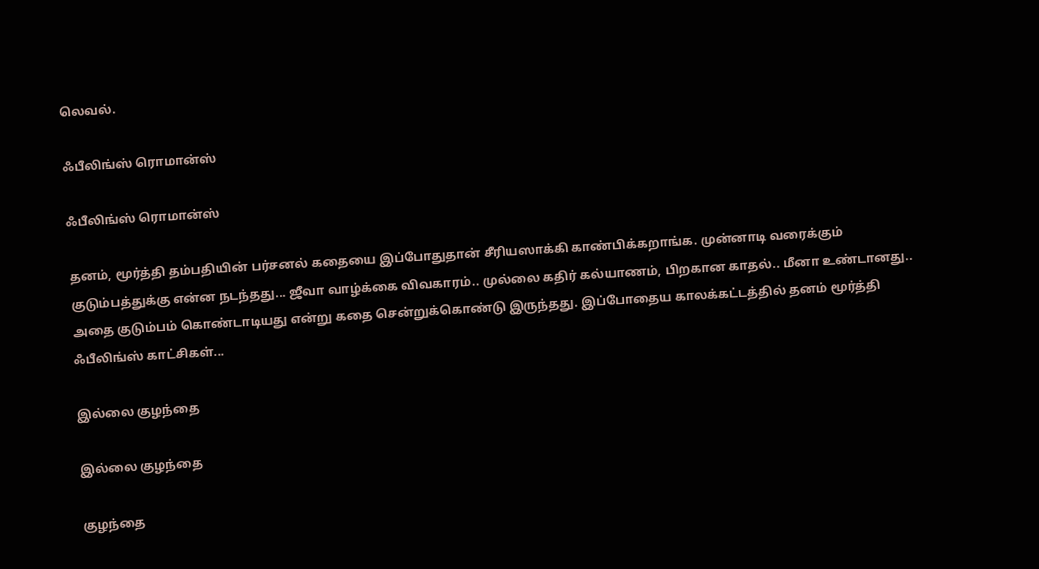லெவல்.

ஃபீலிங்ஸ் ரொமான்ஸ்

ஃபீலிங்ஸ் ரொமான்ஸ்

தனம், மூர்த்தி தம்பதியின் பர்சனல் கதையை இப்போதுதான் சீரியஸாக்கி காண்பிக்கறாங்க. முன்னாடி வரைக்கும் குடும்பத்துக்கு என்ன நடந்தது... ஜீவா வாழ்க்கை விவகாரம்.. முல்லை கதிர் கல்யாணம், பிறகான காதல்.. மீனா உண்டானது.. அதை குடும்பம் கொண்டாடியது என்று கதை சென்றுக்கொண்டு இருந்தது. இப்போதைய காலக்கட்டத்தில் தனம் மூர்த்தி ஃபீலிங்ஸ் காட்சிகள்...

இல்லை குழந்தை

இல்லை குழந்தை

குழந்தை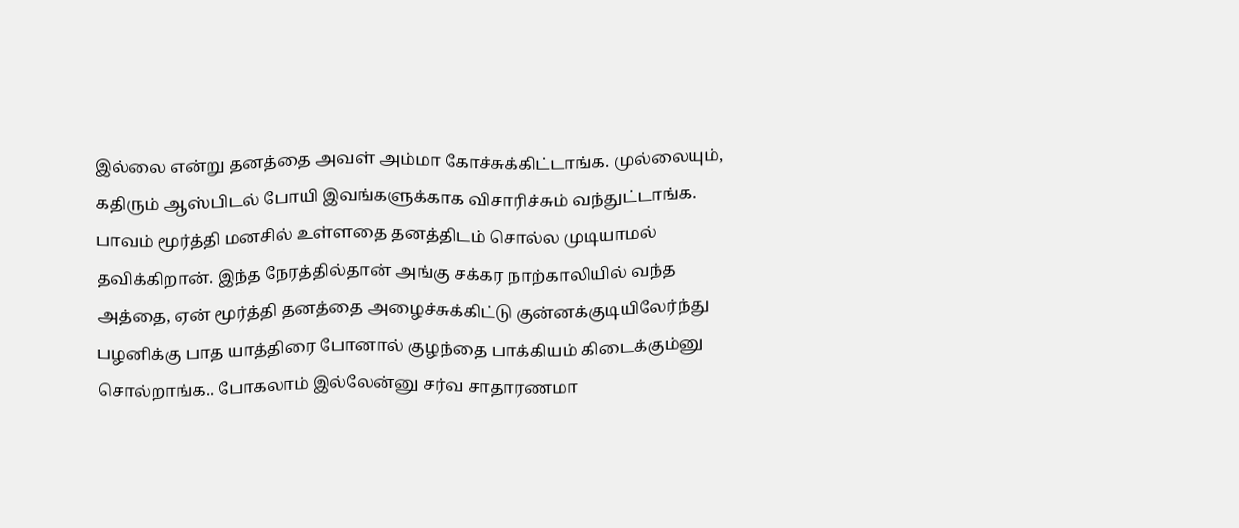இல்லை என்று தனத்தை அவள் அம்மா கோச்சுக்கிட்டாங்க. முல்லையும், கதிரும் ஆஸ்பிடல் போயி இவங்களுக்காக விசாரிச்சும் வந்துட்டாங்க. பாவம் மூர்த்தி மனசில் உள்ளதை தனத்திடம் சொல்ல முடியாமல் தவிக்கிறான். இந்த நேரத்தில்தான் அங்கு சக்கர நாற்காலியில் வந்த அத்தை, ஏன் மூர்த்தி தனத்தை அழைச்சுக்கிட்டு குன்னக்குடியிலேர்ந்து பழனிக்கு பாத யாத்திரை போனால் குழந்தை பாக்கியம் கிடைக்கும்னு சொல்றாங்க.. போகலாம் இல்லேன்னு சர்வ சாதாரணமா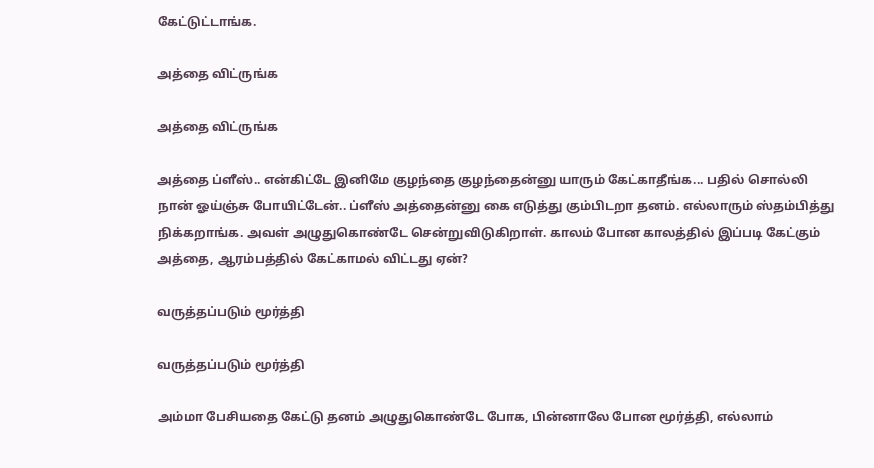கேட்டுட்டாங்க.

அத்தை விட்ருங்க

அத்தை விட்ருங்க

அத்தை ப்ளீஸ்.. என்கிட்டே இனிமே குழந்தை குழந்தைன்னு யாரும் கேட்காதீங்க... பதில் சொல்லி நான் ஓய்ஞ்சு போயிட்டேன்.. ப்ளீஸ் அத்தைன்னு கை எடுத்து கும்பிடறா தனம். எல்லாரும் ஸ்தம்பித்து நிக்கறாங்க. அவள் அழுதுகொண்டே சென்றுவிடுகிறாள். காலம் போன காலத்தில் இப்படி கேட்கும் அத்தை, ஆரம்பத்தில் கேட்காமல் விட்டது ஏன்?

வருத்தப்படும் மூர்த்தி

வருத்தப்படும் மூர்த்தி

அம்மா பேசியதை கேட்டு தனம் அழுதுகொண்டே போக, பின்னாலே போன மூர்த்தி, எல்லாம்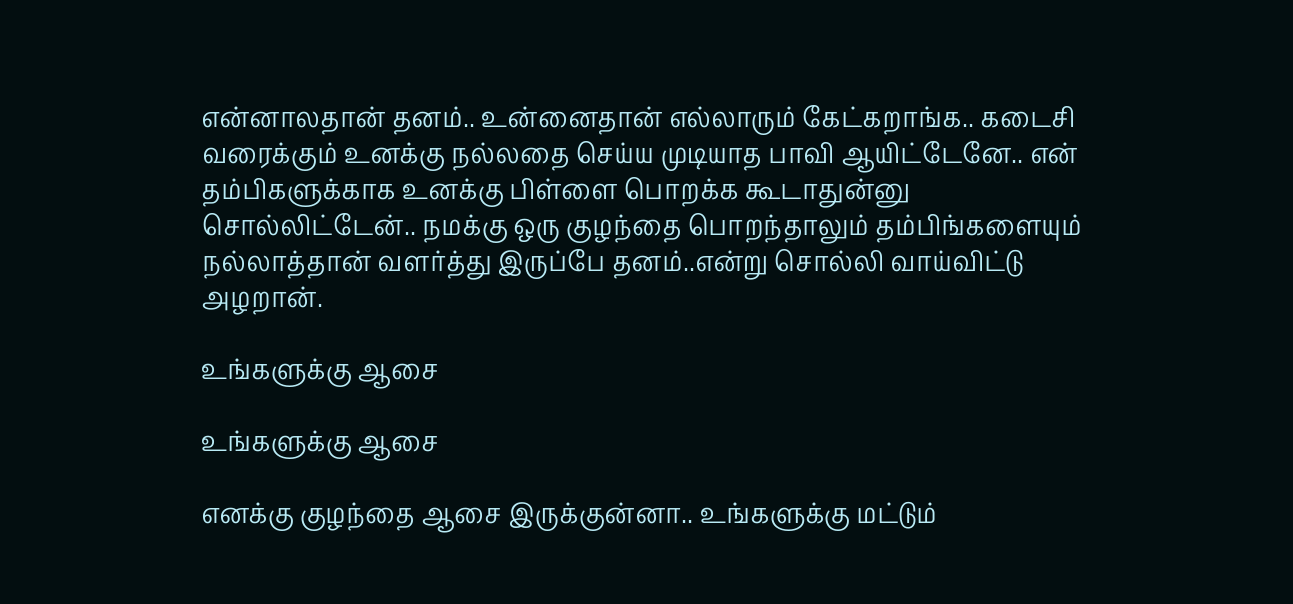என்னாலதான் தனம்.. உன்னைதான் எல்லாரும் கேட்கறாங்க.. கடைசி வரைக்கும் உனக்கு நல்லதை செய்ய முடியாத பாவி ஆயிட்டேனே.. என் தம்பிகளுக்காக உனக்கு பிள்ளை பொறக்க கூடாதுன்னு சொல்லிட்டேன்.. நமக்கு ஒரு குழந்தை பொறந்தாலும் தம்பிங்களையும் நல்லாத்தான் வளர்த்து இருப்பே தனம்..என்று சொல்லி வாய்விட்டு அழறான்.

உங்களுக்கு ஆசை

உங்களுக்கு ஆசை

எனக்கு குழந்தை ஆசை இருக்குன்னா.. உங்களுக்கு மட்டும்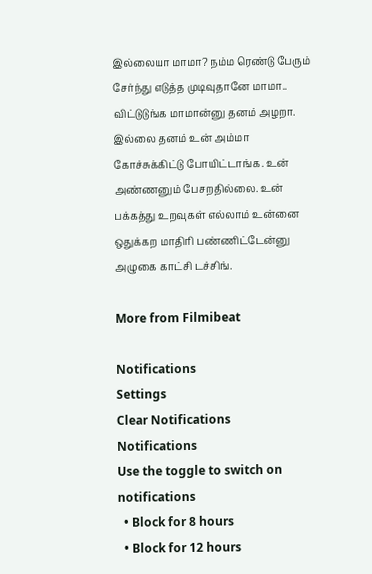இல்லையா மாமா? நம்ம ரெண்டு பேரும் சேர்ந்து எடுத்த முடிவுதானே மாமா.. விட்டுடுங்க மாமான்னு தனம் அழறா. இல்லை தனம் உன் அம்மா கோச்சுக்கிட்டு போயிட்டாங்க. உன் அண்ணனும் பேசறதில்லை. உன் பக்கத்து உறவுகள் எல்லாம் உன்னை ஒதுக்கற மாதிரி பண்ணிட்டேன்னு அழுகை காட்சி டச்சிங்.

More from Filmibeat

Notifications
Settings
Clear Notifications
Notifications
Use the toggle to switch on notifications
  • Block for 8 hours
  • Block for 12 hours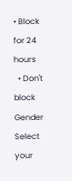• Block for 24 hours
  • Don't block
Gender
Select your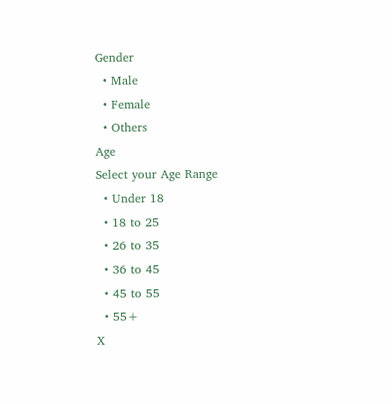Gender
  • Male
  • Female
  • Others
Age
Select your Age Range
  • Under 18
  • 18 to 25
  • 26 to 35
  • 36 to 45
  • 45 to 55
  • 55+
X